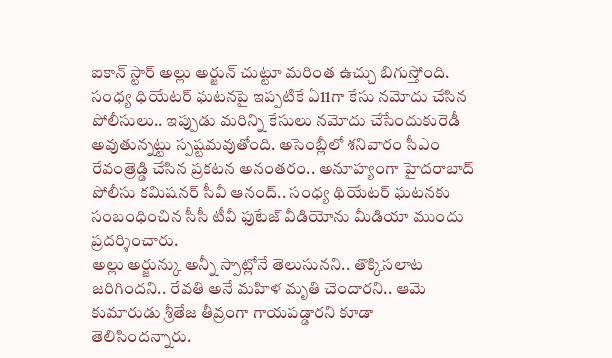ఐకాన్ స్టార్ అల్లు అర్జున్ చుట్టూ మరింత ఉచ్చు బిగుస్తోంది. సంధ్య ధియేటర్ ఘటనపై ఇప్పటికే ఏ11గా కేసు నమోదు చేసిన పోలీసులు.. ఇప్పుడు మరిన్ని కేసులు నమోదు చేసేందుకురెడీ అవుతున్నట్టు స్పష్టమవుతోంది. అసెంబ్లీలో శనివారం సీఎం రేవంత్రెడ్డి చేసిన ప్రకటన అనంతరం.. అనూహ్యంగా హైదరాబాద్ పోలీసు కమిషనర్ సీవీ ఆనంద్.. సంధ్య థియేటర్ ఘటనకు సంబంధించిన సీసీ టీవీ ఫుటేజ్ వీడియోను మీడియా ముందు ప్రదర్శించారు.
అల్లు అర్జున్కు అన్నీ స్పాట్లోనే తెలుసునని.. తొక్కిసలాట జరిగిందని.. రేవతి అనే మహిళ మృతి చెందారని.. ఆమె కుమారుడు శ్రీతేజ తీవ్రంగా గాయపడ్డారని కూడా తెలిసిందన్నారు.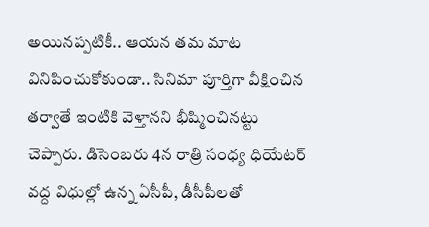అయినప్పటికీ.. ఆయన తమ మాట వినిపించుకోకుండా.. సినిమా పూర్తిగా వీక్షించిన తర్వాతే ఇంటికి వెళ్తానని భీష్మించినట్టు చెప్పారు. డిసెంబరు 4న రాత్రి సంధ్య ధియేటర్ వద్ద విధుల్లో ఉన్న ఏసీపీ, డీసీపీలతో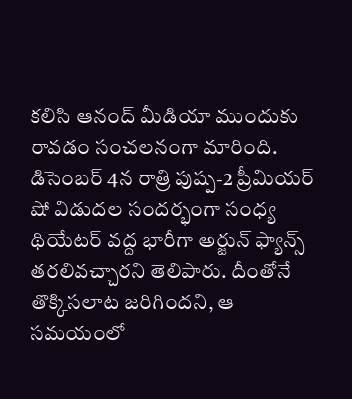కలిసి ఆనంద్ మీడియా ముందుకు రావడం సంచలనంగా మారింది.
డిసెంబర్ 4న రాత్రి పుష్ప-2 ప్రీమియర్ షో విడుదల సందర్భంగా సంధ్య థియేటర్ వద్ద భారీగా అర్జున్ ఫ్యాన్స్ తరలివచ్చారని తెలిపారు. దీంతోనే తొక్కిసలాట జరిగిందని, ఆ సమయంలో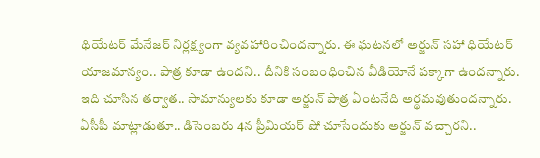థియేటర్ మేనేజర్ నిర్లక్ష్యంగా వ్యవహారించిందన్నారు. ఈ ఘటనలో అర్జున్ సహా ధియేటర్ యాజమాన్యం.. పాత్ర కూడా ఉందని.. దీనికి సంబంధించిన వీడియోనే పక్కాగా ఉందన్నారు. ఇది చూసిన తర్వాత.. సామాన్యులకు కూడా అర్జున్ పాత్ర ఏంటనేది అర్థమవుతుందన్నారు.
ఏసీపీ మాట్లాడుతూ.. డిసెంబరు 4న ప్రీమియర్ షో చూసేందుకు అర్జున్ వచ్చారని..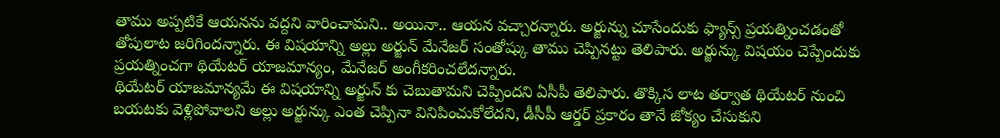తాము అప్పటికే ఆయనను వద్దని వారించామని.. అయినా.. ఆయన వచ్చారన్నారు. అర్జున్ను చూసేందుకు ఫ్యాన్స్ ప్రయత్నించడంతో తోపులాట జరిగిందన్నారు. ఈ విషయాన్ని అల్లు అర్జున్ మేనేజర్ సంతోష్కు తాము చెప్పినట్టు తెలిపారు. అర్జున్కు విషయం చెప్పేందుకు ప్రయత్నించగా థియేటర్ యాజమాన్యం, మేనేజర్ అంగీకరించలేదన్నారు.
థియేటర్ యాజమాన్యమే ఈ విషయాన్ని అర్జున్ కు చెబుతామని చెప్పిందని ఏసీపీ తెలిపారు. తొక్కిస లాట తర్వాత థియేటర్ నుంచి బయటకు వెళ్లిపోవాలని అల్లు అర్జున్కు ఎంత చెప్పినా వినిపించుకోలేదని, డీసీపీ ఆర్డర్ ప్రకారం తానే జోక్యం చేసుకుని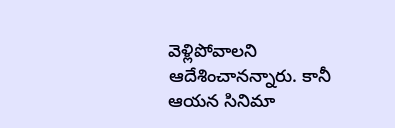వెళ్లిపోవాలని ఆదేశించానన్నారు. కానీ ఆయన సినిమా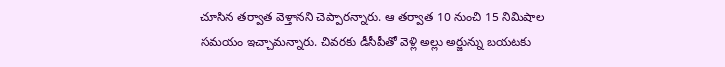చూసిన తర్వాత వెళ్తానని చెప్పారన్నారు. ఆ తర్వాత 10 నుంచి 15 నిమిషాల సమయం ఇచ్చామన్నారు. చివరకు డీసీపీతో వెళ్లి అల్లు అర్జున్ను బయటకు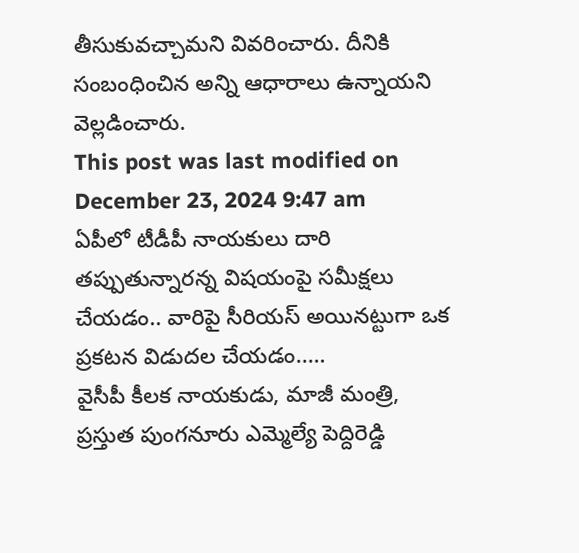తీసుకువచ్చామని వివరించారు. దీనికి సంబంధించిన అన్ని ఆధారాలు ఉన్నాయని వెల్లడించారు.
This post was last modified on December 23, 2024 9:47 am
ఏపీలో టీడీపీ నాయకులు దారి తప్పుతున్నారన్న విషయంపై సమీక్షలు చేయడం.. వారిపై సీరియస్ అయినట్టుగా ఒక ప్రకటన విడుదల చేయడం..…
వైసీపీ కీలక నాయకుడు, మాజీ మంత్రి, ప్రస్తుత పుంగనూరు ఎమ్మెల్యే పెద్దిరెడ్డి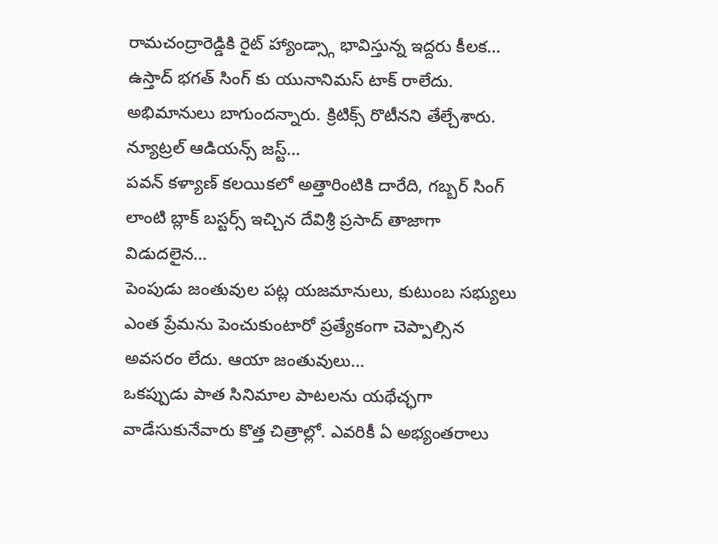రామచంద్రారెడ్డికి రైట్ హ్యాండ్స్గా భావిస్తున్న ఇద్దరు కీలక…
ఉస్తాద్ భగత్ సింగ్ కు యునానిమస్ టాక్ రాలేదు. అభిమానులు బాగుందన్నారు. క్రిటిక్స్ రొటీనని తేల్చేశారు. న్యూట్రల్ ఆడియన్స్ జస్ట్…
పవన్ కళ్యాణ్ కలయికలో అత్తారింటికి దారేది, గబ్బర్ సింగ్ లాంటి బ్లాక్ బస్టర్స్ ఇచ్చిన దేవిశ్రీ ప్రసాద్ తాజాగా విడుదలైన…
పెంపుడు జంతువుల పట్ల యజమానులు, కుటుంబ సభ్యులు ఎంత ప్రేమను పెంచుకుంటారో ప్రత్యేకంగా చెప్పాల్సిన అవసరం లేదు. ఆయా జంతువులు…
ఒకప్పుడు పాత సినిమాల పాటలను యథేచ్ఛగా వాడేసుకునేవారు కొత్త చిత్రాల్లో. ఎవరికీ ఏ అభ్యంతరాలు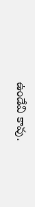ఉండేవి కావు.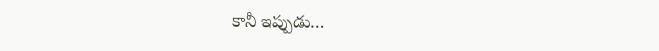కానీ ఇప్పుడు…